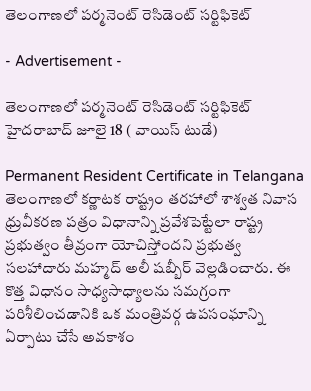తెలంగాణలో పర్మనెంట్ రెసిడెంట్ సర్టిఫికెట్

- Advertisement -

తెలంగాణలో పర్మనెంట్ రెసిడెంట్ సర్టిఫికెట్
హైదరాబాద్ జూలై 18 ( వాయిస్ టుడే)

Permanent Resident Certificate in Telangana
తెలంగాణలో కర్ణాటక రాష్ట్రం తరహాలో శాశ్వత నివాస ధ్రువీకరణ పత్రం విధానాన్ని ప్రవేశపెట్టేలా రాష్ట్ర ప్రభుత్వం తీవ్రంగా యోచిస్తోందని ప్రభుత్వ సలహాదారు మహ్మద్ అలీ షబ్బీర్ వెల్లడించారు. ఈ కొత్త విధానం సాధ్యసాధ్యాలను సమగ్రంగా పరిశీలించడానికి ఒక మంత్రివర్గ ఉపసంఘాన్ని ఏర్పాటు చేసే అవకాశం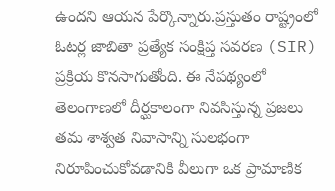ఉందని ఆయన పేర్కొన్నారు.ప్రస్తుతం రాష్ట్రంలో ఓటర్ల జాబితా ప్రత్యేక సంక్షిప్త సవరణ (SIR) ప్రక్రియ కొనసాగుతోంది. ఈ నేపథ్యంలో తెలంగాణలో దీర్ఘకాలంగా నివసిస్తున్న ప్రజలు తమ శాశ్వత నివాసాన్ని సులభంగా నిరూపించుకోవడానికి వీలుగా ఒక ప్రామాణిక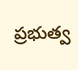ప్రభుత్వ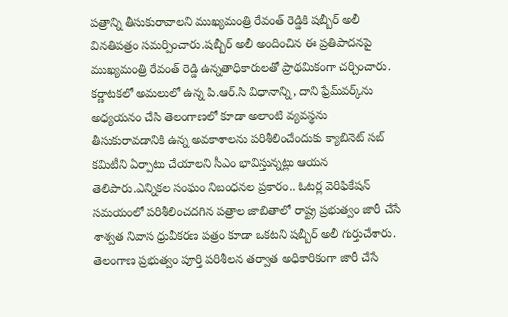పత్రాన్ని తీసుకురావాలని ముఖ్యమంత్రి రేవంత్ రెడ్డికి షబ్బీర్ అలీ వినతిపత్రం సమర్పించారు.షబ్బీర్ అలీ అందించిన ఈ ప్రతిపాదనపై ముఖ్యమంత్రి రేవంత్ రెడ్డి ఉన్నతాధికారులతో ప్రాథమికంగా చర్చించారు. కర్ణాటకలో అమలులో ఉన్న పి.ఆర్.సి విధానాన్ని, దాని ఫ్రేమ్‌వర్క్‌ను అధ్యయనం చేసి తెలంగాణలో కూడా అలాంటి వ్యవస్థను తీసుకురావడానికి ఉన్న అవకాశాలను పరిశీలించేందుకు క్యాబినెట్ సబ్‌ కమిటీని ఏర్పాటు చేయాలని సీఎం భావిస్తున్నట్లు ఆయన తెలిపారు.ఎన్నికల సంఘం నిబంధనల ప్రకారం.. ఓటర్ల వెరిఫికేషన్ సమయంలో పరిశీలించదగిన పత్రాల జాబితాలో రాష్ట్ర ప్రభుత్వం జారీ చేసే శాశ్వత నివాస ధ్రువీకరణ పత్రం కూడా ఒకటని షబ్బీర్ అలీ గుర్తుచేశారు. తెలంగాణ ప్రభుత్వం పూర్తి పరిశీలన తర్వాత అధికారికంగా జారీ చేసే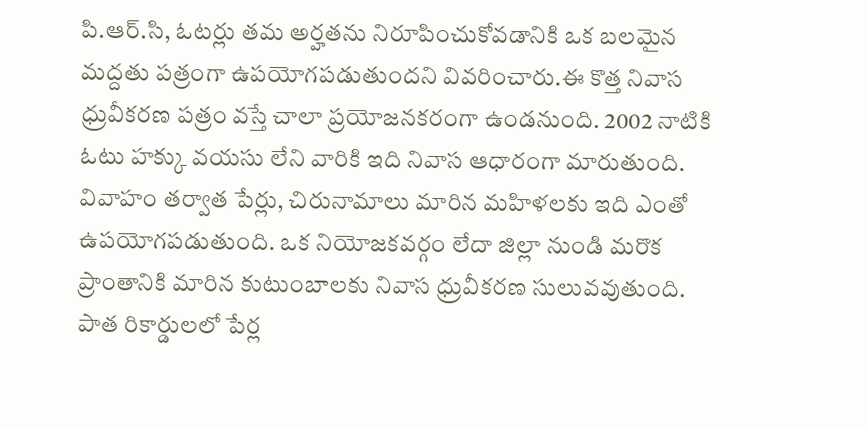పి.ఆర్.సి, ఓటర్లు తమ అర్హతను నిరూపించుకోవడానికి ఒక బలమైన మద్దతు పత్రంగా ఉపయోగపడుతుందని వివరించారు.ఈ కొత్త నివాస ధ్రువీకరణ పత్రం వస్తే చాలా ప్రయోజనకరంగా ఉండనుంది. 2002 నాటికి ఓటు హక్కు వయసు లేని వారికి ఇది నివాస ఆధారంగా మారుతుంది. వివాహం తర్వాత పేర్లు, చిరునామాలు మారిన మహిళలకు ఇది ఎంతో ఉపయోగపడుతుంది. ఒక నియోజకవర్గం లేదా జిల్లా నుండి మరొక ప్రాంతానికి మారిన కుటుంబాలకు నివాస ధ్రువీకరణ సులువవుతుంది. పాత రికార్డులలో పేర్ల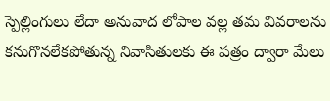స్పెల్లింగులు లేదా అనువాద లోపాల వల్ల తమ వివరాలను కనుగొనలేకపోతున్న నివాసితులకు ఈ పత్రం ద్వారా మేలు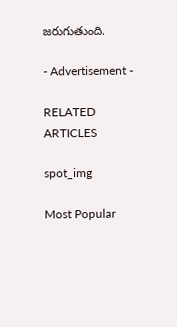జరుగుతుంది.

- Advertisement -

RELATED ARTICLES

spot_img

Most Popular